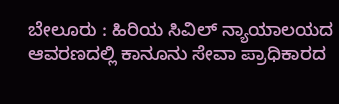ಬೇಲೂರು : ಹಿರಿಯ ಸಿವಿಲ್ ನ್ಯಾಯಾಲಯದ ಆವರಣದಲ್ಲಿ ಕಾನೂನು ಸೇವಾ ಪ್ರಾಧಿಕಾರದ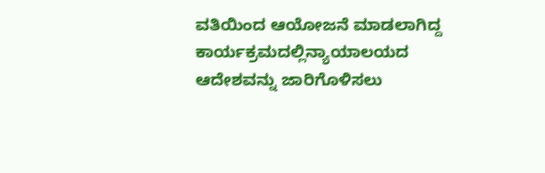ವತಿಯಿಂದ ಆಯೋಜನೆ ಮಾಡಲಾಗಿದ್ದ ಕಾರ್ಯಕ್ರಮದಲ್ಲಿನ್ಯಾಯಾಲಯದ ಆದೇಶವನ್ನು ಜಾರಿಗೊಳಿಸಲು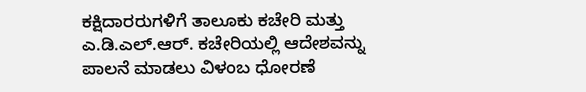ಕಕ್ಷಿದಾರರುಗಳಿಗೆ ತಾಲೂಕು ಕಚೇರಿ ಮತ್ತು ಎ.ಡಿ.ಎಲ್.ಆರ್. ಕಚೇರಿಯಲ್ಲಿ ಆದೇಶವನ್ನು ಪಾಲನೆ ಮಾಡಲು ವಿಳಂಬ ಧೋರಣೆ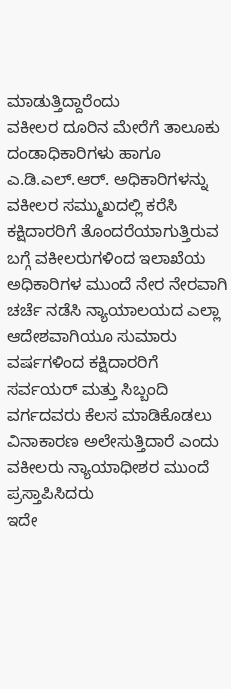ಮಾಡುತ್ತಿದ್ದಾರೆಂದು
ವಕೀಲರ ದೂರಿನ ಮೇರೆಗೆ ತಾಲೂಕು ದಂಡಾಧಿಕಾರಿಗಳು ಹಾಗೂ ಎ.ಡಿ.ಎಲ್.ಆರ್. ಅಧಿಕಾರಿಗಳನ್ನು ವಕೀಲರ ಸಮ್ಮುಖದಲ್ಲಿ ಕರೆಸಿ ಕಕ್ಷಿದಾರರಿಗೆ ತೊಂದರೆಯಾಗುತ್ತಿರುವ ಬಗ್ಗೆ ವಕೀಲರುಗಳಿಂದ ಇಲಾಖೆಯ ಅಧಿಕಾರಿಗಳ ಮುಂದೆ ನೇರ ನೇರವಾಗಿ ಚರ್ಚೆ ನಡೆಸಿ ನ್ಯಾಯಾಲಯದ ಎಲ್ಲಾ ಆದೇಶವಾಗಿಯೂ ಸುಮಾರು ವರ್ಷಗಳಿಂದ ಕಕ್ಷಿದಾರರಿಗೆ ಸರ್ವಯರ್ ಮತ್ತು ಸಿಬ್ಬಂದಿ ವರ್ಗದವರು ಕೆಲಸ ಮಾಡಿಕೊಡಲು ವಿನಾಕಾರಣ ಅಲೇಸುತ್ತಿದಾರೆ ಎಂದು ವಕೀಲರು ನ್ಯಾಯಾಧೀಶರ ಮುಂದೆ ಪ್ರಸ್ತಾಪಿಸಿದರು
ಇದೇ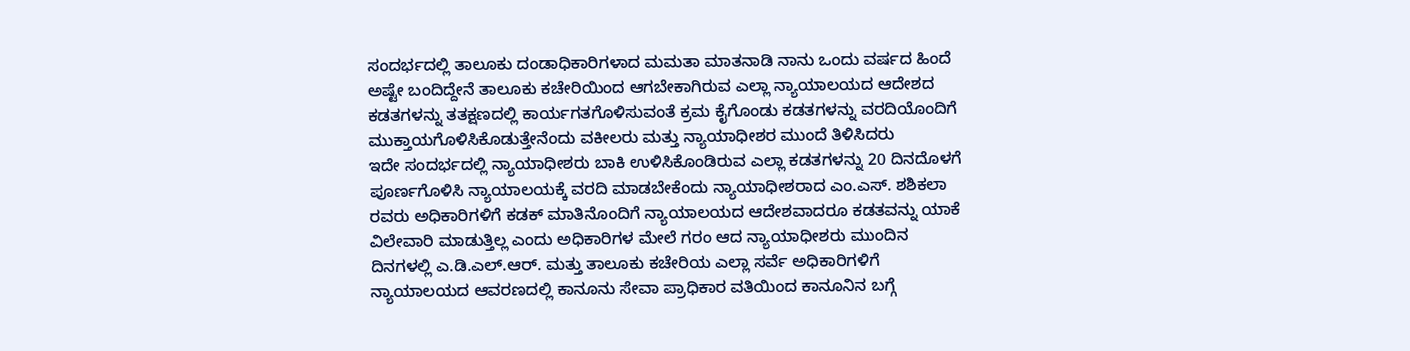ಸಂದರ್ಭದಲ್ಲಿ ತಾಲೂಕು ದಂಡಾಧಿಕಾರಿಗಳಾದ ಮಮತಾ ಮಾತನಾಡಿ ನಾನು ಒಂದು ವರ್ಷದ ಹಿಂದೆ ಅಷ್ಟೇ ಬಂದಿದ್ದೇನೆ ತಾಲೂಕು ಕಚೇರಿಯಿಂದ ಆಗಬೇಕಾಗಿರುವ ಎಲ್ಲಾ ನ್ಯಾಯಾಲಯದ ಆದೇಶದ ಕಡತಗಳನ್ನು ತತಕ್ಷಣದಲ್ಲಿ ಕಾರ್ಯಗತಗೊಳಿಸುವಂತೆ ಕ್ರಮ ಕೈಗೊಂಡು ಕಡತಗಳನ್ನು ವರದಿಯೊಂದಿಗೆ ಮುಕ್ತಾಯಗೊಳಿಸಿಕೊಡುತ್ತೇನೆಂದು ವಕೀಲರು ಮತ್ತು ನ್ಯಾಯಾಧೀಶರ ಮುಂದೆ ತಿಳಿಸಿದರು
ಇದೇ ಸಂದರ್ಭದಲ್ಲಿ ನ್ಯಾಯಾಧೀಶರು ಬಾಕಿ ಉಳಿಸಿಕೊಂಡಿರುವ ಎಲ್ಲಾ ಕಡತಗಳನ್ನು 20 ದಿನದೊಳಗೆ ಪೂರ್ಣಗೊಳಿಸಿ ನ್ಯಾಯಾಲಯಕ್ಕೆ ವರದಿ ಮಾಡಬೇಕೆಂದು ನ್ಯಾಯಾಧೀಶರಾದ ಎಂ.ಎಸ್. ಶಶಿಕಲಾ ರವರು ಅಧಿಕಾರಿಗಳಿಗೆ ಕಡಕ್ ಮಾತಿನೊಂದಿಗೆ ನ್ಯಾಯಾಲಯದ ಆದೇಶವಾದರೂ ಕಡತವನ್ನು ಯಾಕೆ ವಿಲೇವಾರಿ ಮಾಡುತ್ತಿಲ್ಲ ಎಂದು ಅಧಿಕಾರಿಗಳ ಮೇಲೆ ಗರಂ ಆದ ನ್ಯಾಯಾಧೀಶರು ಮುಂದಿನ ದಿನಗಳಲ್ಲಿ ಎ.ಡಿ.ಎಲ್.ಆರ್. ಮತ್ತು ತಾಲೂಕು ಕಚೇರಿಯ ಎಲ್ಲಾ ಸರ್ವೆ ಅಧಿಕಾರಿಗಳಿಗೆ ನ್ಯಾಯಾಲಯದ ಆವರಣದಲ್ಲಿ ಕಾನೂನು ಸೇವಾ ಪ್ರಾಧಿಕಾರ ವತಿಯಿಂದ ಕಾನೂನಿನ ಬಗ್ಗೆ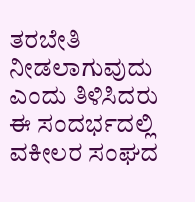ತರಬೇತಿ ನೀಡಲಾಗುವುದು ಎಂದು ತಿಳಿಸಿದರು
ಈ ಸಂದರ್ಭದಲ್ಲಿ ವಕೀಲರ ಸಂಘದ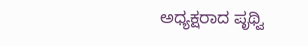ಅಧ್ಯಕ್ಷರಾದ ಪೃಥ್ವಿ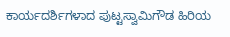ಕಾರ್ಯದರ್ಶಿಗಳಾದ ಪುಟ್ಟಸ್ವಾಮಿಗೌಡ ಹಿರಿಯ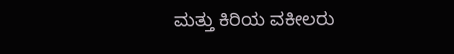ಮತ್ತು ಕಿರಿಯ ವಕೀಲರು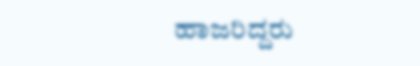ಹಾಜರಿದ್ದರು